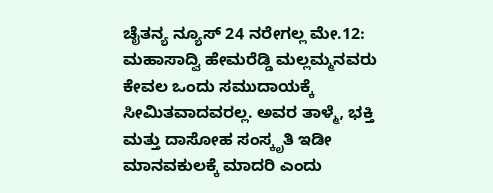ಚೈತನ್ಯ ನ್ಯೂಸ್ 24 ನರೇಗಲ್ಲ ಮೇ.12:
ಮಹಾಸಾದ್ವಿ ಹೇಮರೆಡ್ಡಿ ಮಲ್ಲಮ್ಮನವರು ಕೇವಲ ಒಂದು ಸಮುದಾಯಕ್ಕೆ ಸೀಮಿತವಾದವರಲ್ಲ. ಅವರ ತಾಳ್ಮೆ, ಭಕ್ತಿ ಮತ್ತು ದಾಸೋಹ ಸಂಸ್ಕೃತಿ ಇಡೀ ಮಾನವಕುಲಕ್ಕೆ ಮಾದರಿ ಎಂದು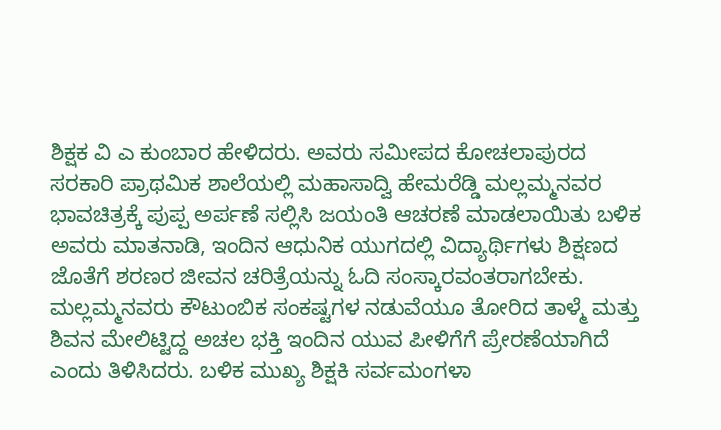ಶಿಕ್ಷಕ ವಿ ಎ ಕುಂಬಾರ ಹೇಳಿದರು. ಅವರು ಸಮೀಪದ ಕೋಚಲಾಪುರದ ಸರಕಾರಿ ಪ್ರಾಥಮಿಕ ಶಾಲೆಯಲ್ಲಿ ಮಹಾಸಾದ್ವಿ ಹೇಮರೆಡ್ಡಿ ಮಲ್ಲಮ್ಮನವರ ಭಾವಚಿತ್ರಕ್ಕೆ ಪುಪ್ಪ ಅರ್ಪಣೆ ಸಲ್ಲಿಸಿ ಜಯಂತಿ ಆಚರಣೆ ಮಾಡಲಾಯಿತು ಬಳಿಕ ಅವರು ಮಾತನಾಡಿ, ಇಂದಿನ ಆಧುನಿಕ ಯುಗದಲ್ಲಿ ವಿದ್ಯಾರ್ಥಿಗಳು ಶಿಕ್ಷಣದ ಜೊತೆಗೆ ಶರಣರ ಜೀವನ ಚರಿತ್ರೆಯನ್ನು ಓದಿ ಸಂಸ್ಕಾರವಂತರಾಗಬೇಕು. ಮಲ್ಲಮ್ಮನವರು ಕೌಟುಂಬಿಕ ಸಂಕಷ್ಟಗಳ ನಡುವೆಯೂ ತೋರಿದ ತಾಳ್ಮೆ ಮತ್ತು ಶಿವನ ಮೇಲಿಟ್ಟಿದ್ದ ಅಚಲ ಭಕ್ತಿ ಇಂದಿನ ಯುವ ಪೀಳಿಗೆಗೆ ಪ್ರೇರಣೆಯಾಗಿದೆ ಎಂದು ತಿಳಿಸಿದರು. ಬಳಿಕ ಮುಖ್ಯ ಶಿಕ್ಷಕಿ ಸರ್ವಮಂಗಳಾ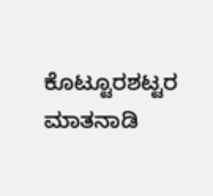ಕೊಟ್ಟೂರಶಟ್ಟರ ಮಾತನಾಡಿ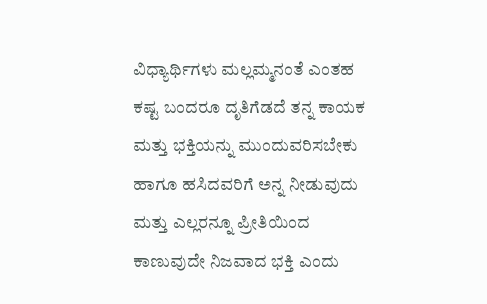ವಿಧ್ಯಾರ್ಥಿಗಳು ಮಲ್ಲಮ್ಮನಂತೆ ಎಂತಹ ಕಷ್ಟ ಬಂದರೂ ದೃತಿಗೆಡದೆ ತನ್ನ ಕಾಯಕ ಮತ್ತು ಭಕ್ತಿಯನ್ನು ಮುಂದುವರಿಸಬೇಕು ಹಾಗೂ ಹಸಿದವರಿಗೆ ಅನ್ನ ನೀಡುವುದು ಮತ್ತು ಎಲ್ಲರನ್ನೂ ಪ್ರೀತಿಯಿಂದ ಕಾಣುವುದೇ ನಿಜವಾದ ಭಕ್ತಿ ಎಂದು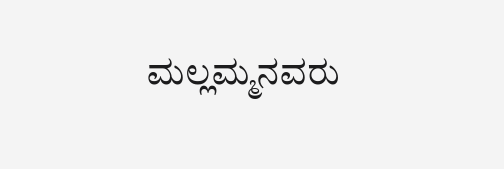ಮಲ್ಲಮ್ಮನವರು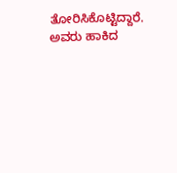ತೋರಿಸಿಕೊಟ್ಟಿದ್ದಾರೆ. ಅವರು ಹಾಕಿದ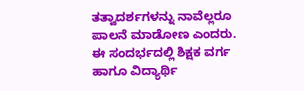ತತ್ವಾದರ್ಶಗಳನ್ನು ನಾವೆಲ್ಲರೂ ಪಾಲನೆ ಮಾಡೋಣ ಎಂದರು. ಈ ಸಂದರ್ಭದಲ್ಲಿ ಶಿಕ್ಷಕ ವರ್ಗ ಹಾಗೂ ವಿದ್ಯಾರ್ಥಿ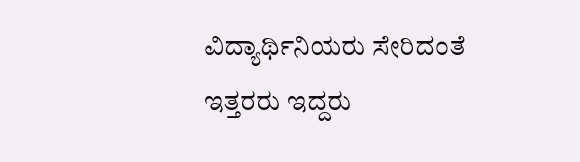ವಿದ್ಯಾರ್ಥಿನಿಯರು ಸೇರಿದಂತೆ ಇತ್ತರರು ಇದ್ದರು